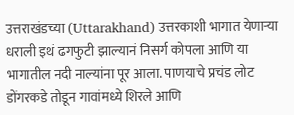उत्तराखंडच्या (Uttarakhand) उत्तरकाशी भागात येणाऱ्या धराली इथं ढगफुटी झाल्यानं निसर्ग कोपला आणि या भागातील नदी नाल्यांना पूर आला. पाणयाचे प्रचंड लोट डोंगरकडे तोडून गावांमध्ये शिरले आणि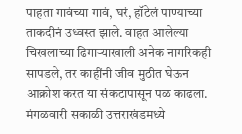पाहता गावंच्या गावं, घरं, हॉटेलं पाण्याच्या ताकदीनं उध्वस्त झाले. वाहत आलेल्या चिखलाच्या ढिगाऱ्याखाली अनेक नागरिकही सापडले, तर काहींनी जीव मुठीत घेऊन आक्रोश करत या संकटापासून पळ काढला.
मंगळवारी सकाळी उत्तराखंडमध्ये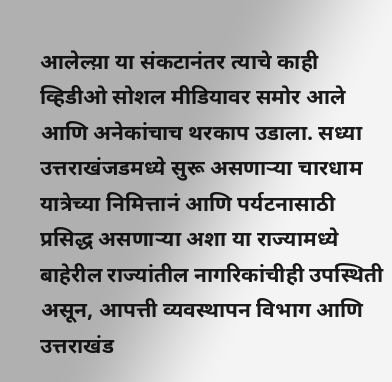आलेल्य़ा या संकटानंतर त्याचे काही व्हिडीओ सोशल मीडियावर समोर आले आणि अनेकांचाच थरकाप उडाला. सध्या उत्तराखंजडमध्ये सुरू असणाऱ्या चारधाम यात्रेच्या निमित्तानं आणि पर्यटनासाठी प्रसिद्ध असणाऱ्या अशा या राज्यामध्ये बाहेरील राज्यांतील नागरिकांचीही उपस्थिती असून, आपत्ती व्यवस्थापन विभाग आणि उत्तराखंड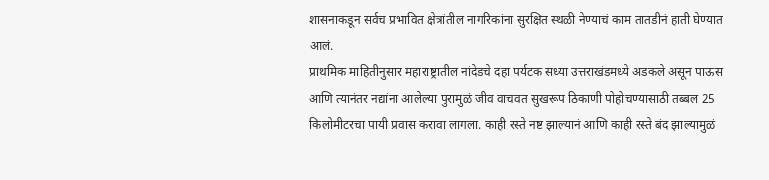शासनाकडून सर्वच प्रभावित क्षेत्रांतील नागरिकांना सुरक्षित स्थळी नेण्याचं काम तातडीनं हाती घेण्यात आलं.
प्राथमिक माहितीनुसार महाराष्ट्रातील नांदेडचे दहा पर्यटक सध्या उत्तराखंडमध्ये अडकले असून पाऊस आणि त्यानंतर नद्यांना आलेल्या पुरामुळं जीव वाचवत सुखरूप ठिकाणी पोहोचण्यासाठी तब्बल 25 किलोमीटरचा पायी प्रवास करावा लागला. काही रस्ते नष्ट झाल्यानं आणि काही रस्ते बंद झाल्यामुळं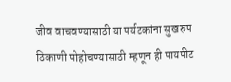जीव वाचवण्यासाठी या पर्यटकांना सुखरुप ठिकाणी पोहोचण्यासाठी म्हणून ही पायपीट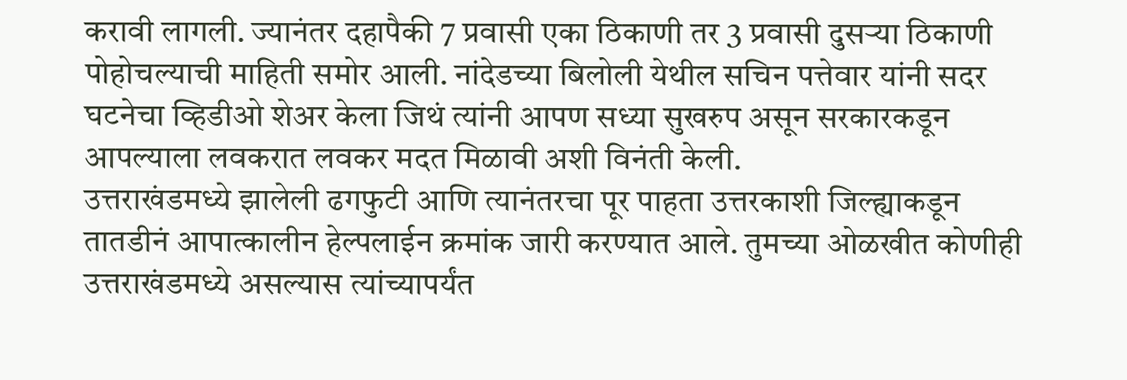करावी लागली. ज्यानंतर दहापैकी 7 प्रवासी एका ठिकाणी तर 3 प्रवासी दुसऱ्या ठिकाणी पोहोचल्याची माहिती समोर आली. नांदेडच्या बिलोली येथील सचिन पत्तेवार यांनी सदर घटनेचा व्हिडीओ शेअर केला जिथं त्यांनी आपण सध्या सुखरुप असून सरकारकडून आपल्याला लवकरात लवकर मदत मिळावी अशी विनंती केली.
उत्तराखंडमध्ये झालेली ढगफुटी आणि त्यानंतरचा पूर पाहता उत्तरकाशी जिल्ह्याकडून तातडीनं आपात्कालीन हेल्पलाईन क्रमांक जारी करण्यात आले. तुमच्या ओळखीत कोणीही उत्तराखंडमध्ये असल्यास त्यांच्यापर्यंत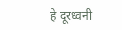हे दूरध्वनी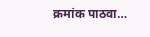क्रमांक पाठवा…